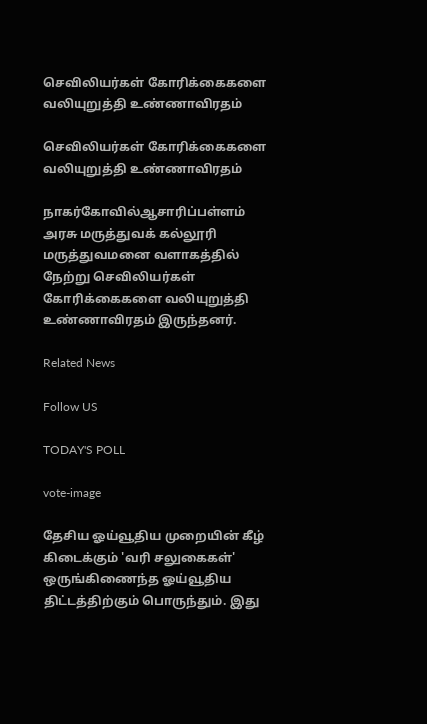செவிலியர்கள் கோரிக்கைகளை வலியுறுத்தி உண்ணாவிரதம்

செவிலியர்கள் கோரிக்கைகளை வலியுறுத்தி உண்ணாவிரதம்

நாகர்கோவில்ஆசாரிப்பள்ளம் அரசு மருத்துவக் கல்லூரி மருத்துவமனை வளாகத்தில் நேற்று செவிலியர்கள் கோரிக்கைகளை வலியுறுத்தி உண்ணாவிரதம் இருந்தனர்.

Related News

Follow US

TODAY'S POLL

vote-image

தேசிய ஓய்வூதிய முறையின் கீழ் கிடைக்கும் 'வரி சலுகைகள்' ஒருங்கிணைந்த ஓய்வூதிய திட்டத்திற்கும் பொருந்தும். இது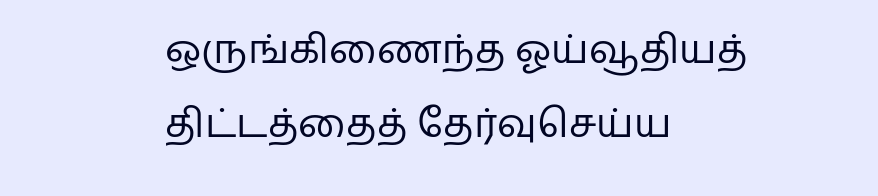ஒருங்கிணைந்த ஓய்வூதியத் திட்டத்தைத் தேர்வுசெய்ய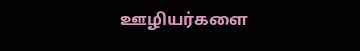ஊழியர்களை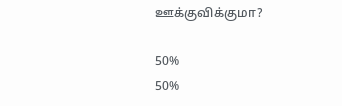ஊக்குவிக்குமா?

50%
50%